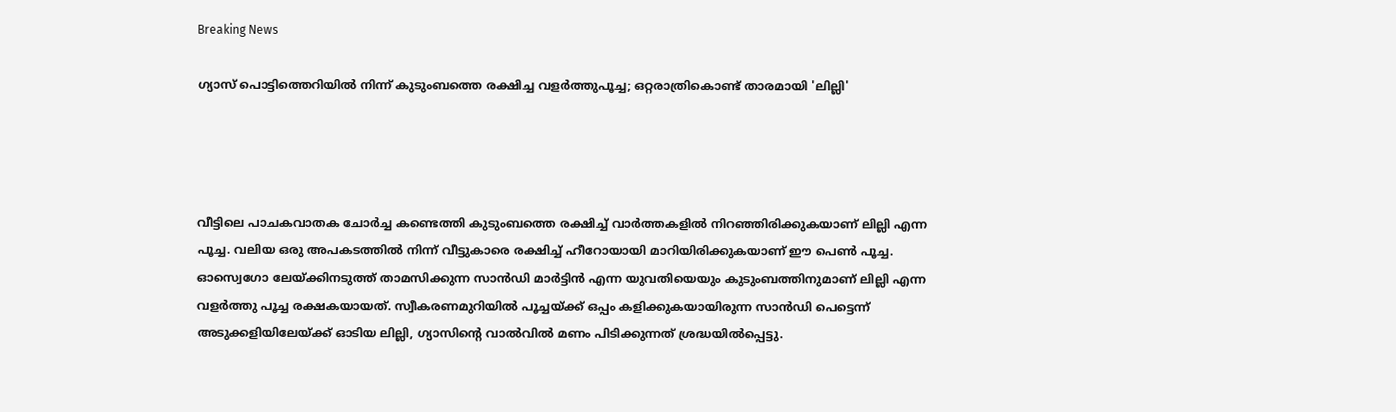Breaking News

ഗ്യാസ് പൊട്ടിത്തെറിയിൽ നിന്ന് കുടുംബത്തെ രക്ഷിച്ച വളർത്തുപൂച്ച; ഒറ്റരാത്രികൊണ്ട് താരമായി 'ലില്ലി'




വീട്ടിലെ പാചകവാതക ചോർച്ച കണ്ടെത്തി കുടുംബത്തെ രക്ഷിച്ച് വാർത്തകളിൽ നിറഞ്ഞിരിക്കുകയാണ് ലില്ലി എന്ന പൂച്ച. വലിയ ഒരു അപകടത്തിൽ നിന്ന് വീട്ടുകാരെ രക്ഷിച്ച് ഹീറോയായി മാറിയിരിക്കുകയാണ് ഈ പെൺ പൂച്ച. ഓസ്വെഗോ ലേയ്ക്കിനടുത്ത് താമസിക്കുന്ന സാൻഡി മാർട്ടിൻ എന്ന യുവതിയെയും കുടുംബത്തിനുമാണ് ലില്ലി എന്ന വളർത്തു പൂച്ച രക്ഷകയായത്. സ്വീകരണമുറിയിൽ പൂച്ചയ്ക്ക് ഒപ്പം കളിക്കുകയായിരുന്ന സാൻഡി പെട്ടെന്ന് അടുക്കളിയിലേയ്ക്ക് ഓടിയ ലില്ലി, ഗ്യാസിന്റെ വാൽവിൽ മണം പിടിക്കുന്നത് ശ്രദ്ധയിൽപ്പെട്ടു.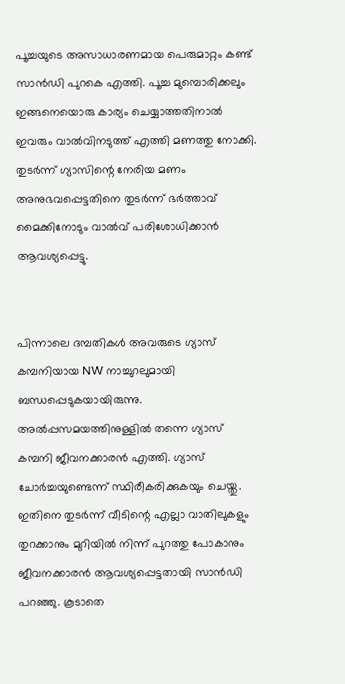പൂച്ചയുടെ അസാധാരണമായ പെരുമാറ്റം കണ്ട് സാൻഡി പുറകെ എത്തി. പൂച്ച മുമ്പൊരിക്കലും ഇങ്ങനെയൊരു കാര്യം ചെയ്യാത്തതിനാൽ ഇവരും വാൽവിനടുത്ത് എത്തി മണത്തു നോക്കി. തുടർന്ന് ഗ്യാസിന്റെ നേരിയ മണം അനുഭവപ്പെട്ടതിനെ തുട‍ർന്ന് ഭർത്താവ് മൈക്കിനോടും വാൽവ് പരിശോധിക്കാൻ ആവശ്യപ്പെട്ടു.


പിന്നാലെ ദമ്പതികൾ അവരുടെ ഗ്യാസ് കമ്പനിയായ NW നാച്ചുറലുമായി ബന്ധപ്പെടുകയായിരുന്നു. അൽപ്പസമയത്തിനുള്ളിൽ തന്നെ ഗ്യാസ് കമ്പനി ജീവനക്കാരൻ എത്തി. ഗ്യാസ് ചോർച്ചയുണ്ടെന്ന് സ്ഥിരീകരിക്കുകയും ചെയ്തു. ഇതിനെ തുട‍ർന്ന് വീടിന്റെ എല്ലാ വാതിലുകളും തുറക്കാനും മുറിയിൽ നിന്ന് പുറത്തു പോകാനും ജീവനക്കാരൻ ആവശ്യപ്പെട്ടതായി സാൻഡി പറഞ്ഞു. കൂടാതെ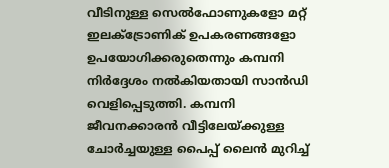വീടിനുള്ള സെൽ‌ഫോണുകളോ മറ്റ് ഇലക്ട്രോണിക് ഉപകരണങ്ങളോ ഉപയോഗിക്കരുതെന്നും കമ്പനി നി‍ർദ്ദേശം നൽകിയതായി സാൻഡി വെളിപ്പെടുത്തി. കമ്പനി ജീവനക്കാരൻ വീട്ടിലേയ്ക്കുള്ള ചോർച്ചയുള്ള പൈപ്പ് ലൈൻ മുറിച്ച്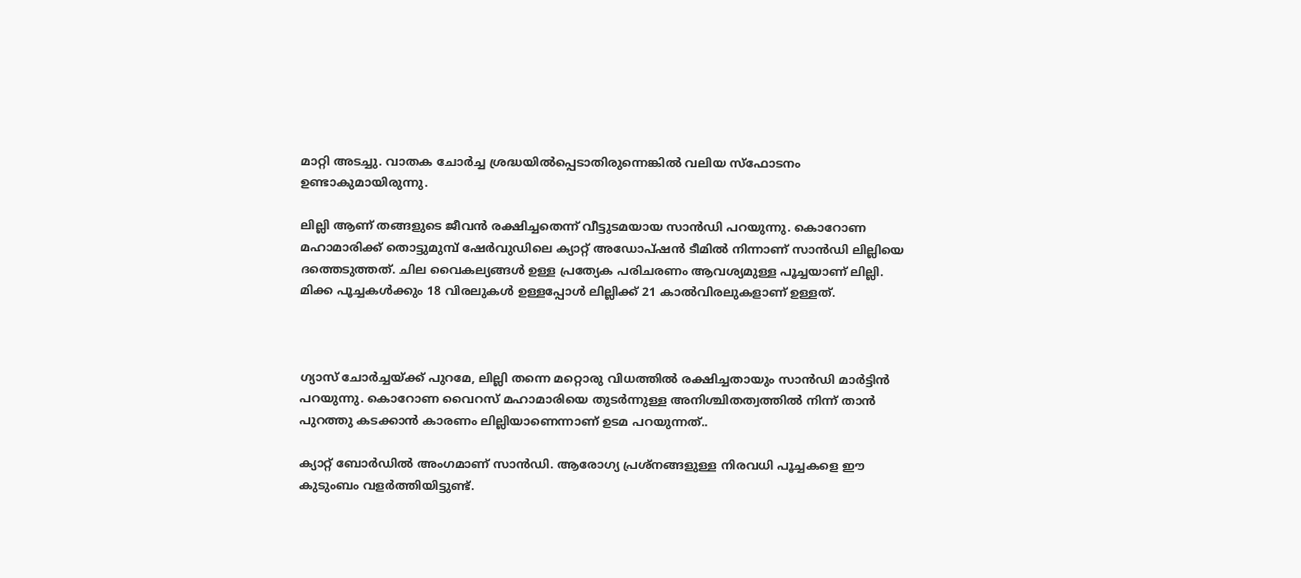മാറ്റി അടച്ചു. വാതക ചോ‌ർച്ച ശ്രദ്ധയിൽപ്പെടാതിരുന്നെങ്കിൽ വലിയ സ്ഫോടനം ഉണ്ടാകുമായിരുന്നു.

ലില്ലി ആണ് തങ്ങളുടെ ജീവൻ രക്ഷിച്ചതെന്ന് വീട്ടുടമയായ സാൻഡി പറയുന്നു. കൊറോണ മഹാമാരിക്ക് തൊട്ടുമുമ്പ് ഷേർവുഡിലെ ക്യാറ്റ് അഡോപ്ഷൻ ടീമിൽ നിന്നാണ് സാൻഡി ലില്ലിയെ ദത്തെടുത്തത്. ചില വൈകല്യങ്ങൾ ഉള്ള പ്രത്യേക പരിചരണം ആവശ്യമുള്ള പൂച്ചയാണ് ലില്ലി. മിക്ക പൂച്ചകൾക്കും 18 വിരലുകൾ ഉള്ളപ്പോൾ ലില്ലിക്ക് 21 കാൽവിരലുകളാണ് ഉള്ളത്.



ഗ്യാസ് ചോർച്ചയ്‌ക്ക് പുറമേ, ലില്ലി തന്നെ മറ്റൊരു വിധത്തിൽ രക്ഷിച്ചതായും സാൻഡി മാർട്ടിൻ പറയുന്നു. കൊറോണ വൈറസ് മഹാമാരിയെ തുടർന്നുള്ള അനിശ്ചിതത്വത്തിൽ നിന്ന് താൻ പുറത്തു കടക്കാൻ കാരണം ലില്ലിയാണെന്നാണ് ഉടമ പറയുന്നത്..

ക്യാറ്റ് ബോർഡിൽ അംഗമാണ് സാൻഡി. ആരോഗ്യ പ്രശ്നങ്ങളുള്ള നിരവധി പൂച്ചകളെ ഈ കുടുംബം വളർത്തിയിട്ടുണ്ട്.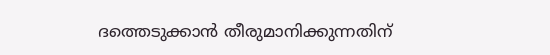ദത്തെടുക്കാൻ തീരുമാനിക്കുന്നതിന്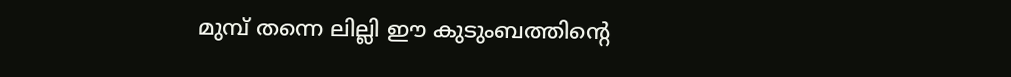മുമ്പ് തന്നെ ലില്ലി ഈ കുടുംബത്തിന്റെ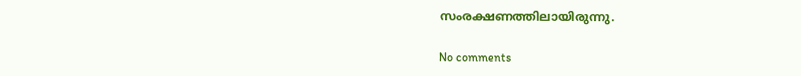സംരക്ഷണത്തിലായിരുന്നു.

No comments